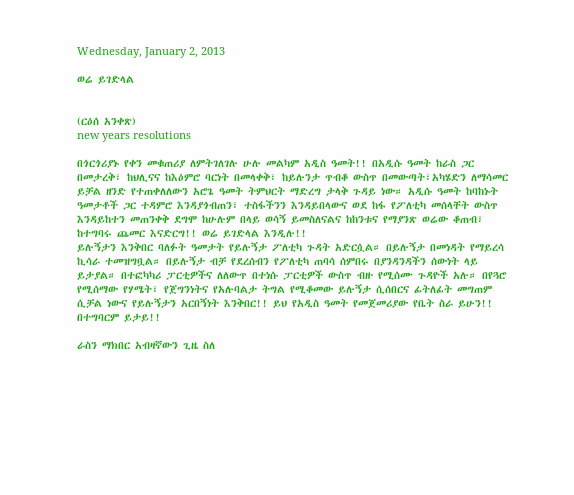Wednesday, January 2, 2013

ወሬ ይገድላል


(ርዕሰ አንቀጽ)
new years resolutions

በጎርጎሪያኑ የቀን መቁጠሪያ ለምትገለገሉ ሁሉ መልካም አዲስ ዓመት!! በአዲሱ ዓመት ከራስ ጋር በመታረቅ፣ ከህሊናና ከእዕምሮ ባርነት በመላቀቅ፣ ከይሉንታ ጥብቆ ውስጥ በመውጣት፣አካሄድን ለማሳመር ይቻል ዘንድ የተጠቀለለውን አሮጌ ዓመት ትምህርት ማድረግ ታላቅ ጉዳይ ነው። አዲሱ ዓመት ከባከኑት ዓመታቶች ጋር ተዳምሮ እንዳያጎብጠን፣ ተስፋችንን እንዳይበላውና ወደ ከፋ የፖለቲካ መሰላቸት ውስጥ እንዳይከተን መጠንቀቅ ደግሞ ከሁሉም በላይ ወሳኝ ይመስለናልና ከከንቱና የማያንጽ ወሬው ቆጠብ፣ ከተግባሩ ጨመር እናድርግ!! ወሬ ይገድላል እንዲሉ!!
ይሉኝታን እንቅበር ባለፉት ዓመታት የይሉኝታ ፖለቲካ ጉዳት አድርሷል። በይሉኝታ በመነዳት የማይረሳ ኪሳራ ተመዝግቧል። በይሉኝታ ብቻ የደረሰብን የፖለቲካ ጠባሳ ሰምበሩ በያንዳንዳችን ሰውነት ላይ ይታያል። በተፎካካሪ ፓርቲዎችና ለለውጥ በተነሱ ፓርቲዎች ውስጥ ብዙ የሚሰሙ ጉዳዮች አሉ። በየጓሮ የሚሰማው የሃሜት፣ የጀግንነትና የአሉባልታ ትግል የሚቆመው ይሉኝታ ሲሰበርና ፊትለፊት መግጠም ሲቻል ነውና የይሉኝታን አርበኝነት እንቅበር!! ይህ የአዲስ ዓመት የመጀመሪያው የቤት ስራ ይሁን!! በተግባርም ይታይ!!

ራስን ማክበር አብዛኛውን ጊዜ ስለ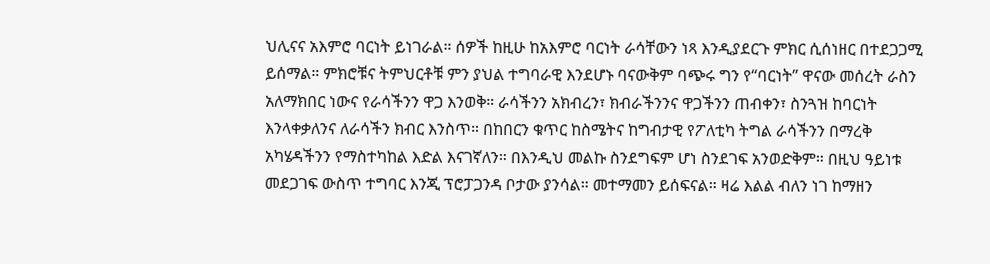ህሊናና አእምሮ ባርነት ይነገራል። ሰዎች ከዚሁ ከአእምሮ ባርነት ራሳቸውን ነጻ እንዲያደርጉ ምክር ሲሰነዘር በተደጋጋሚ ይሰማል። ምክሮቹና ትምህርቶቹ ምን ያህል ተግባራዊ እንደሆኑ ባናውቅም ባጭሩ ግን የ“ባርነት” ዋናው መሰረት ራስን አለማክበር ነውና የራሳችንን ዋጋ እንወቅ። ራሳችንን አክብረን፣ ክብራችንንና ዋጋችንን ጠብቀን፣ ስንጓዝ ከባርነት እንላቀቃለንና ለራሳችን ክብር እንስጥ። በከበርን ቁጥር ከስሜትና ከግብታዊ የፖለቲካ ትግል ራሳችንን በማረቅ አካሄዳችንን የማስተካከል እድል እናገኛለን። በእንዲህ መልኩ ስንደግፍም ሆነ ስንደገፍ አንወድቅም። በዚህ ዓይነቱ መደጋገፍ ውስጥ ተግባር እንጂ ፕሮፓጋንዳ ቦታው ያንሳል። መተማመን ይሰፍናል። ዛሬ እልል ብለን ነገ ከማዘን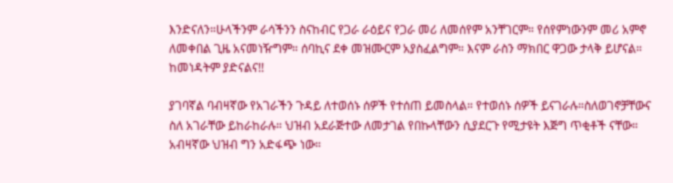እንድናለን።ሁላችንም ራሳችንን ስናከብር የጋራ ራዕይና የጋራ መሪ ለመሰየም አንቸገርም። የሰየምነውንም መሪ አምኖ ለመቀበል ጊዜ አናመነዥግም። ሰባኪና ደቀ መዝሙርም አያስፈልግም። እናም ራስን ማክበር ዋጋው ታላቅ ይሆናል። ከመነዳትም ያድናልና!!

ያገባኛል ባብዛኛው የአገራችን ጉዳይ ለተወሰኑ ሰዎች የተሰጠ ይመስላል። የተወሰኑ ሰዎች ይናገራሉ።ስለወገኖቻቸውና ስለ አገራቸው ይከራከራሉ። ህዝብ አደራጅተው ለመታገል የበኩላቸውን ሲያደርጉ የሚታዩት እጅግ ጥቂቶች ናቸው። አብዛኛው ህዝብ ግን አድፋጭ ነው።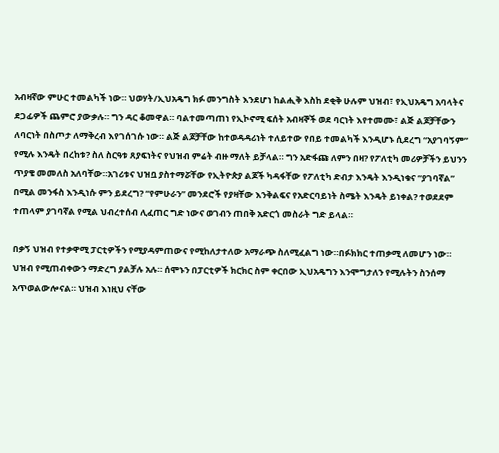አብዛኛው ምሁር ተመልካች ነው። ህወሃት/ኢህአዴግ ክፉ መንግስት እንደሆነ ከልሒቅ እስከ ደቂቅ ሁሉም ህዝብ፣ የኢህአዴግ አባላትና ደጋፊዎች ጨምሮ ያውቃሉ። ግን ዳር ቆመዋል። ባልተመጣጠነ የኢኮኖሚ ፍሰት አብዛኞች ወደ ባርነት እየተመሙ፣ ልጅ ልጆቻቸውን ለባርነት በስጦታ ለማቅረብ እየገሰገሱ ነው። ልጅ ልጆቻቸው ከተወዳዳሪነት ተለይተው የበይ ተመልካች እንዲሆኑ ሲደረግ “አያገባኝም” የሚሉ እንዴት በረከቱ? ስለ ስርዓቱ ጸያፍነትና የህዝብ ምሬት ብዙ ማለት ይቻላል። ግን አድፋጩ ለምን በዛ? የፖለቲካ መሪዎቻችን ይህንን ጥያቄ መመለስ አለባቸው።አገሪቱና ህዝቧ ያስተማሯቸው የኢትዮጵያ ልጆች ካዳፋቸው የፖለቲካ ድብታ እንዴት እንዲነቁና “ያገባኛል” በሚል መንፋስ እንዲነሱ ምን ይደረግ? “የምሁራን” መንደሮች የያዛቸው እንቅልፍና የአድርባይነት ስሜት እንዴት ይነቀል? ተወደደም ተጠላም ያገባኛል የሚል ህብረተሰብ ሊፈጠር ግድ ነውና ወገብን ጠበቅ አድርጎ መስራት ግድ ይላል።

በቃኝ ህዝብ የተቃዋሚ ፓርቲዎችን የሚያዳምጠውና የሚከለታተለው አማራጭ ስለሚፈልግ ነው።በፉክክር ተጠቃሚ ለመሆን ነው። ህዝብ የሚጠብቀውን ማድረግ ያልቻሉ አሉ። ሰሞኑን በፓርቲዎች ክርክር ስም ቀርበው ኢህአዴግን እንሞግታለን የሚሉትን ስንሰማ አጥወልውሎናል። ህዝብ እነዚህ ናቸው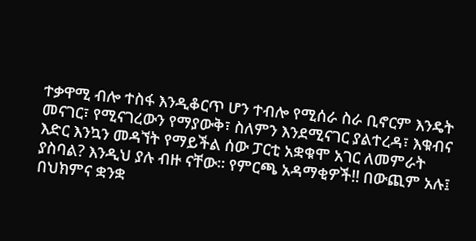ተቃዋሚ ብሎ ተስፋ እንዲቆርጥ ሆን ተብሎ የሚሰራ ስራ ቢኖርም እንዴት መናገር፣ የሚናገረውን የማያውቅ፣ ስለምን እንደሚናገር ያልተረዳ፣ እቁብና እድር እንኳን መዳኘት የማይችል ሰው ፓርቲ አቋቁሞ አገር ለመምራት ያስባል? እንዲህ ያሉ ብዙ ናቸው። የምርጫ አዳማቂዎች!! በውጪም አሉ፤ በህክምና ቋንቋ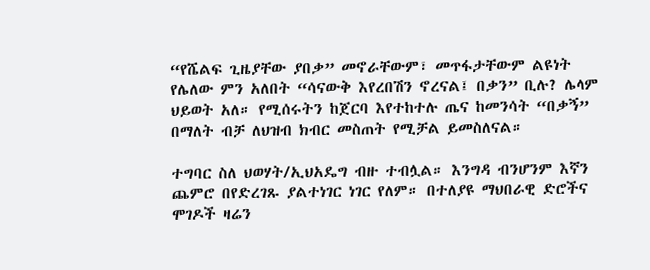“የሼልፍ ጊዜያቸው ያበቃ” መኖራቸውም፣ መጥፋታቸውም ልዩነት የሌለው ምን አለበት “ሳናውቅ እየረበሽን ኖረናል፤ በቃን” ቢሉ? ሌላም ህይወት አለ። የሚሰሩትን ከጀርባ እየተከተሉ ጤና ከመንሳት “በቃኝ” በማለት ብቻ ለህዝብ ክብር መስጠት የሚቻል ይመስለናል።

ተግባር ስለ ህወሃት/ኢህአዴግ ብዙ ተብሏል። እንግዳ ብንሆንም እኛን ጨምሮ በየድረገጹ ያልተነገር ነገር የለም። በተለያዩ ማህበራዊ ድሮችና ሞገዶች ዛሬን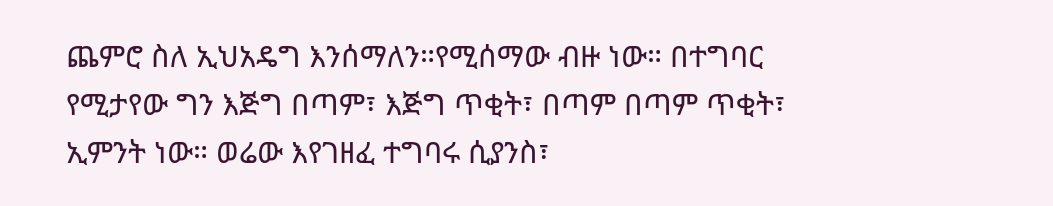ጨምሮ ስለ ኢህአዴግ እንሰማለን።የሚሰማው ብዙ ነው። በተግባር የሚታየው ግን እጅግ በጣም፣ እጅግ ጥቂት፣ በጣም በጣም ጥቂት፣ ኢምንት ነው። ወሬው እየገዘፈ ተግባሩ ሲያንስ፣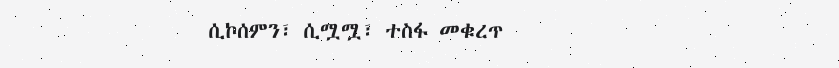ሲኮሰምን፣ ሲሟሟ፣ ተስፋ መቁረጥ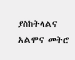ያስከትላልና አልሞና መትሮ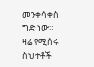መንቀሳቀስ ግድ ነው። ዛሬ የሚሰሩ ስህተቶች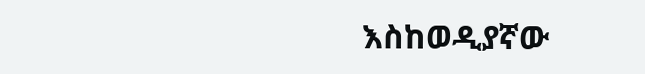እስከወዲያኛው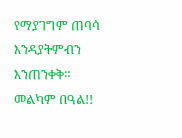የማያገግም ጠባሳ እንዳያትምብን እንጠንቀቅ። መልካም በዓል!!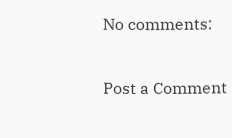No comments:

Post a Comment